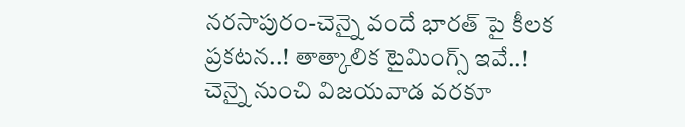నరసాపురం-చెన్నై వందే భారత్ పై కీలక ప్రకటన..! తాత్కాలిక టైమింగ్స్ ఇవే..!
చెన్నై నుంచి విజయవాడ వరకూ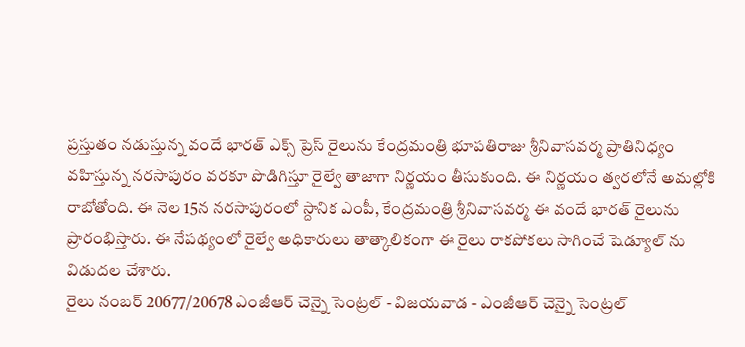ప్రస్తుతం నడుస్తున్న వందే భారత్ ఎక్స్ ప్రెస్ రైలును కేంద్రమంత్రి భూపతిరాజు శ్రీనివాసవర్మ ప్రాతినిధ్యం వహిస్తున్న నరసాపురం వరకూ పొడిగిస్తూ రైల్వే తాజాగా నిర్ణయం తీసుకుంది. ఈ నిర్ణయం త్వరలోనే అమల్లోకి రాబోతోంది. ఈ నెల 15న నరసాపురంలో స్దానిక ఎంపీ, కేంద్రమంత్రి శ్రీనివాసవర్మ ఈ వందే భారత్ రైలును ప్రారంభిస్తారు. ఈ నేపథ్యంలో రైల్వే అధికారులు తాత్కాలికంగా ఈ రైలు రాకపోకలు సాగించే షెడ్యూల్ ను విడుదల చేశారు.
రైలు నంబర్ 20677/20678 ఎంజీఆర్ చెన్నై సెంట్రల్ - విజయవాడ - ఎంజీఆర్ చెన్నై సెంట్రల్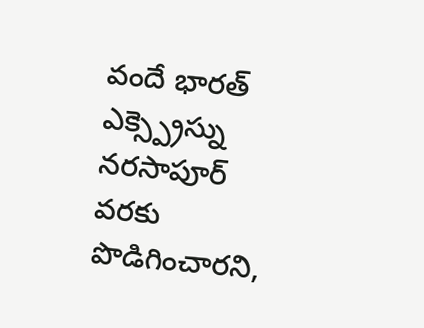వందే భారత్ ఎక్స్ప్రెస్ను నరసాపూర్ వరకు పొడిగించారని,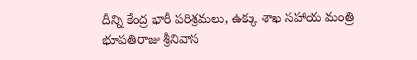దీన్ని కేంద్ర భారీ పరిశ్రమలు, ఉక్కు శాఖ సహాయ మంత్రి భూపతిరాజు శ్రీనివాస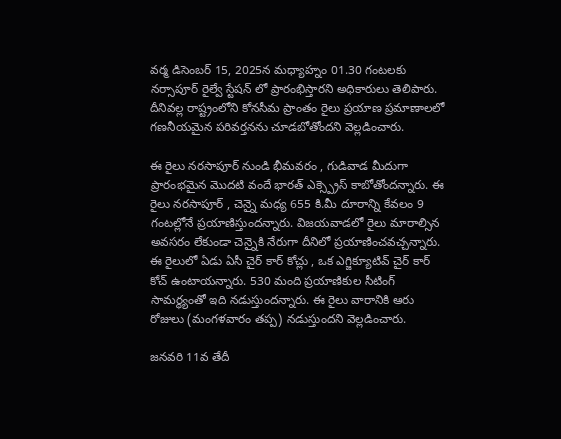వర్మ డిసెంబర్ 15, 2025న మధ్యాహ్నం 01.30 గంటలకు నర్సాపూర్ రైల్వే స్టేషన్ లో ప్రారంభిస్తారని అధికారులు తెలిపారు. దీనివల్ల రాష్ట్రంలోని కోనసీమ ప్రాంతం రైలు ప్రయాణ ప్రమాణాలలో గణనీయమైన పరివర్తనను చూడబోతోందని వెల్లడించారు.

ఈ రైలు నరసాపూర్ నుండి భీమవరం , గుడివాడ మీదుగా ప్రారంభమైన మొదటి వందే భారత్ ఎక్స్ప్రెస్ కాబోతోందన్నారు. ఈ రైలు నరసాపూర్ , చెన్నై మధ్య 655 కి.మీ దూరాన్ని కేవలం 9 గంటల్లోనే ప్రయాణిస్తుందన్నారు. విజయవాడలో రైలు మారాల్సిన అవసరం లేకుండా చెన్నైకి నేరుగా దీనిలో ప్రయాణించవచ్చన్నారు. ఈ రైలులో ఏడు ఏసీ చైర్ కార్ కోచ్లు , ఒక ఎగ్జిక్యూటివ్ చైర్ కార్ కోచ్ ఉంటాయన్నారు. 530 మంది ప్రయాణికుల సీటింగ్ సామర్థ్యంతో ఇది నడుస్తుందన్నారు. ఈ రైలు వారానికి ఆరు రోజులు (మంగళవారం తప్ప) నడుస్తుందని వెల్లడించారు.

జనవరి 11వ తేదీ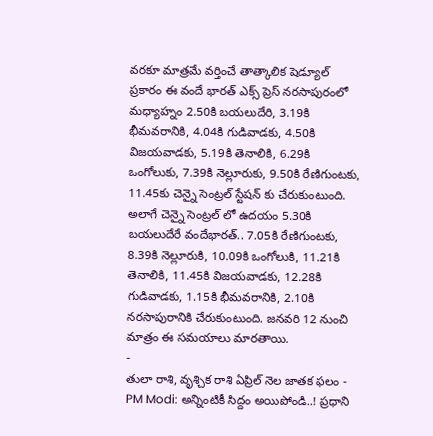వరకూ మాత్రమే వర్తించే తాత్కాలిక షెడ్యూల్ ప్రకారం ఈ వందే భారత్ ఎక్స్ ప్రెస్ నరసాపురంలో మధ్యాహ్నం 2.50కి బయలుదేరి, 3.19కి భీమవరానికి, 4.04కి గుడివాడకు, 4.50కి విజయవాడకు, 5.19కి తెనాలికి, 6.29కి ఒంగోలుకు, 7.39కి నెల్లూరుకు, 9.50కి రేణిగుంటకు, 11.45కు చెన్నై సెంట్రల్ స్టేషన్ కు చేరుకుంటుంది. అలాగే చెన్నై సెంట్రల్ లో ఉదయం 5.30కి బయలుదేరే వందేభారత్.. 7.05కి రేణిగుంటకు, 8.39కి నెల్లూరుకి, 10.09కి ఒంగోలుకి, 11.21కి తెనాలికి, 11.45కి విజయవాడకు, 12.28కి గుడివాడకు, 1.15కి భీమవరానికి, 2.10కి నరసాపురానికి చేరుకుంటుంది. జనవరి 12 నుంచి మాత్రం ఈ సమయాలు మారతాయి.
-
తులా రాశి, వృశ్చిక రాశి ఏప్రిల్ నెల జాతక ఫలం -
PM Modi: అన్నింటికీ సిద్దం అయిపోండి..! ప్రధాని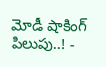మోడీ షాకింగ్ పిలుపు..! -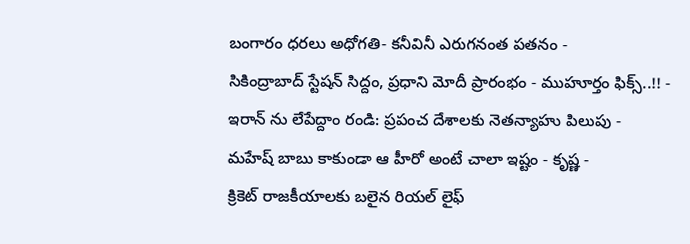బంగారం ధరలు అధోగతి- కనీవినీ ఎరుగనంత పతనం -
సికింద్రాబాద్ స్టేషన్ సిద్దం, ప్రధాని మోదీ ప్రారంభం - ముహూర్తం ఫిక్స్..!! -
ఇరాన్ ను లేపేద్దాం రండి: ప్రపంచ దేశాలకు నెతన్యాహు పిలుపు -
మహేష్ బాబు కాకుండా ఆ హీరో అంటే చాలా ఇష్టం - కృష్ణ -
క్రికెట్ రాజకీయాలకు బలైన రియల్ లైఫ్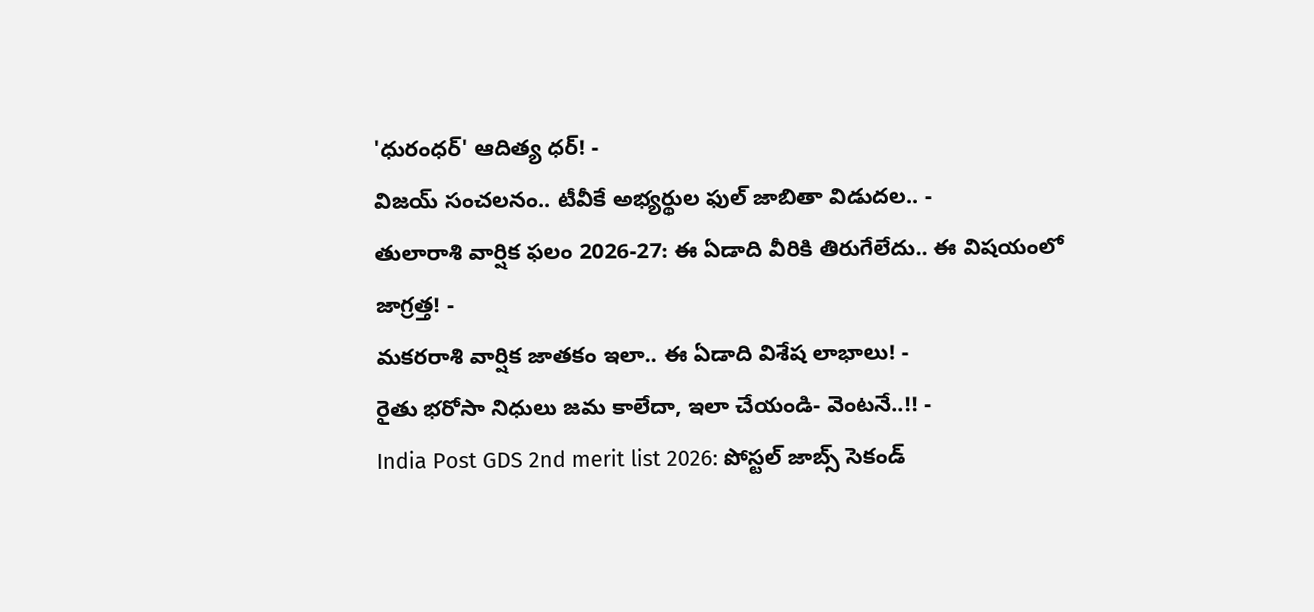'ధురంధర్' ఆదిత్య ధర్! -
విజయ్ సంచలనం.. టీవీకే అభ్యర్థుల ఫుల్ జాబితా విడుదల.. -
తులారాశి వార్షిక ఫలం 2026-27: ఈ ఏడాది వీరికి తిరుగేలేదు.. ఈ విషయంలో జాగ్రత్త! -
మకరరాశి వార్షిక జాతకం ఇలా.. ఈ ఏడాది విశేష లాభాలు! -
రైతు భరోసా నిధులు జమ కాలేదా, ఇలా చేయండి- వెంటనే..!! -
India Post GDS 2nd merit list 2026: పోస్టల్ జాబ్స్ సెకండ్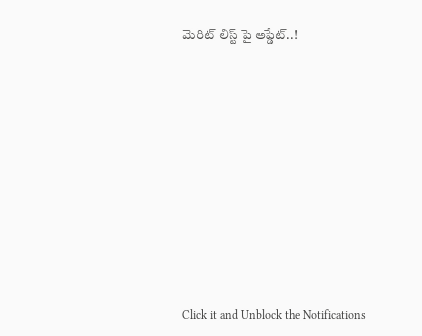మెరిట్ లిస్ట్ పై అప్డేట్..!












Click it and Unblock the Notifications